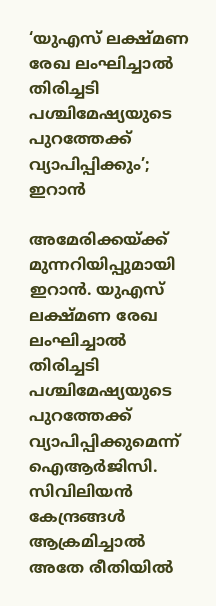‘യുഎസ് ലക്ഷ്മണ രേഖ ലംഘിച്ചാൽ തിരിച്ചടി പശ്ചിമേഷ്യയുടെ പുറത്തേക്ക് വ്യാപിപ്പിക്കും’; ഇറാൻ

അമേരിക്കയ്ക്ക് മുന്നറിയിപ്പുമായി ഇറാൻ. യുഎസ് ലക്ഷ്മണ രേഖ ലംഘിച്ചാൽ തിരിച്ചടി പശ്ചിമേഷ്യയുടെ പുറത്തേക്ക് വ്യാപിപ്പിക്കുമെന്ന് ഐആർജിസി. സിവിലിയൻ കേന്ദ്രങ്ങൾ ആക്രമിച്ചാൽ അതേ രീതിയിൽ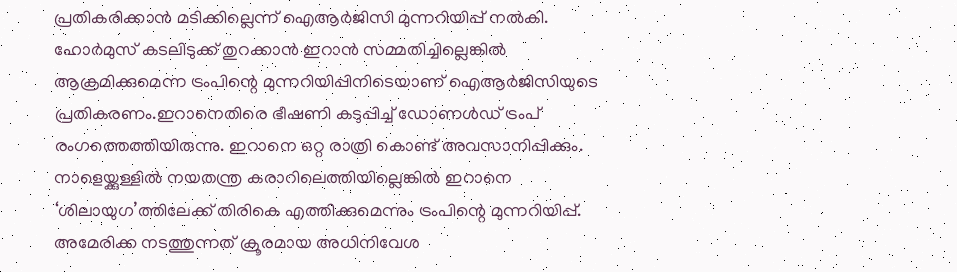പ്രതികരിക്കാൻ മടിക്കില്ലെന്ന് ഐആർജിസി മുന്നറിയിപ്പ് നൽകി. ഹോർമുസ് കടലിടുക്ക് തുറക്കാൻ ഇറാൻ സമ്മതിച്ചില്ലെങ്കിൽ ആക്രമിക്കുമെന്ന ട്രംപിന്റെ മുന്നറിയിപ്പിനിടെയാണ് ഐആർജിസിയുടെ പ്രതികരണം.ഇറാനെതിരെ ഭീഷണി കടുപ്പിച്ച് ഡോണൾഡ് ട്രംപ് രംഗത്തെത്തിയിരുന്നു. ഇറാനെ ഒറ്റ രാത്രി കൊണ്ട് അവസാനിപ്പിക്കും. നാളെയ്ക്കുള്ളിൽ നയതന്ത്ര കരാറിലെത്തിയില്ലെങ്കിൽ ഇറാനെ ‘ശിലായുഗ’ത്തിലേക്ക് തിരികെ എത്തിക്കുമെന്നും ട്രംപിന്റെ മുന്നറിയിപ്പ്. അമേരിക്ക നടത്തുന്നത് ക്രൂരമായ അധിനിവേശ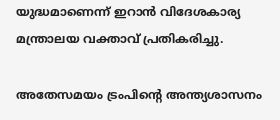യുദ്ധമാണെന്ന് ഇറാൻ വിദേശകാര്യ മന്ത്രാലയ വക്താവ് പ്രതികരിച്ചു.

അതേസമയം ട്രംപിന്റെ അന്ത്യശാസനം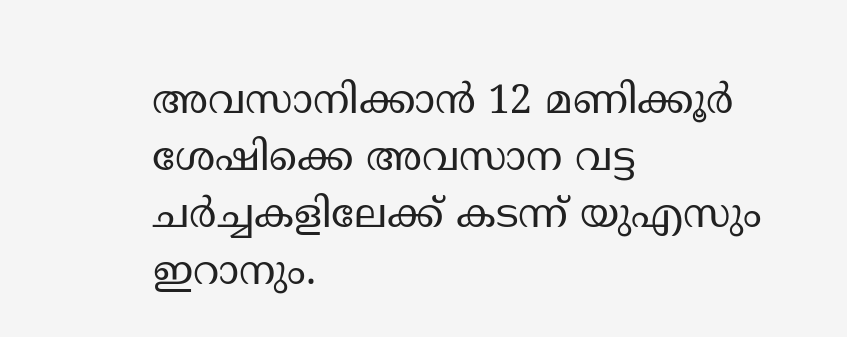അവസാനിക്കാൻ 12 മണിക്കൂർ ശേഷിക്കെ അവസാന വട്ട ചർച്ചകളിലേക്ക് കടന്ന് യുഎസും ഇറാനും.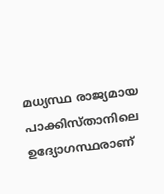മധ്യസ്ഥ രാജ്യമായ പാക്കിസ്താനിലെ ഉദ്യോഗസ്ഥരാണ്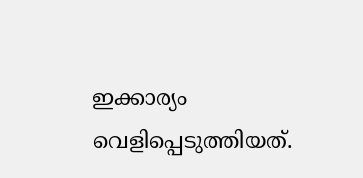ഇക്കാര്യം വെളിപ്പെടുത്തിയത്.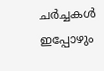ചർച്ചകൾ ഇപ്പോഴും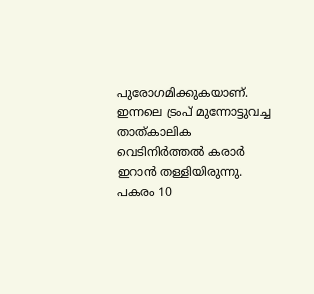പുരോഗമിക്കുകയാണ്. ഇന്നലെ ട്രംപ് മുന്നോട്ടുവച്ച താത്കാലിക വെടിനിർത്തൽ കരാർ ഇറാൻ തള്ളിയിരുന്നു. പകരം 10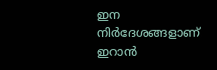ഇന നിർദേശങ്ങളാണ് ഇറാൻ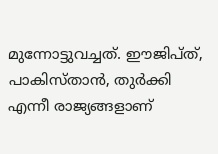മുന്നോട്ടുവച്ചത്. ഈജിപ്ത്, പാകിസ്താൻ, തുർക്കി എന്നീ രാജ്യങ്ങളാണ്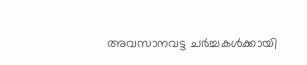അവസാനവട്ട ചർച്ചകൾക്കായി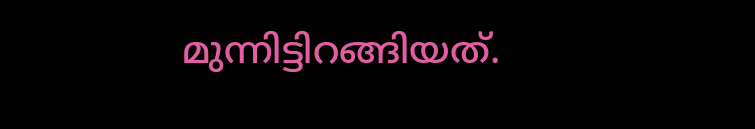മുന്നിട്ടിറങ്ങിയത്.